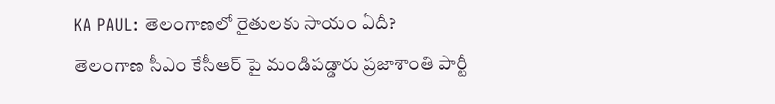KA PAUL: తెలంగాణలో రైతులకు సాయం ఏదీ?
తెలంగాణ సీఎం కేసీఆర్ పై మండిపడ్డారు ప్రజాశాంతి పార్టీ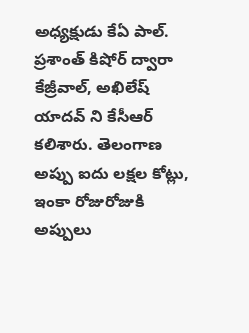అధ్యక్షుడు కేఏ పాల్. ప్రశాంత్ కిషోర్ ద్వారా కేజ్రీవాల్, అఖిలేష్ యాదవ్ ని కేసీఆర్ కలిశారు. తెలంగాణ అప్పు ఐదు లక్షల కోట్లు, ఇంకా రోజురోజుకి అప్పులు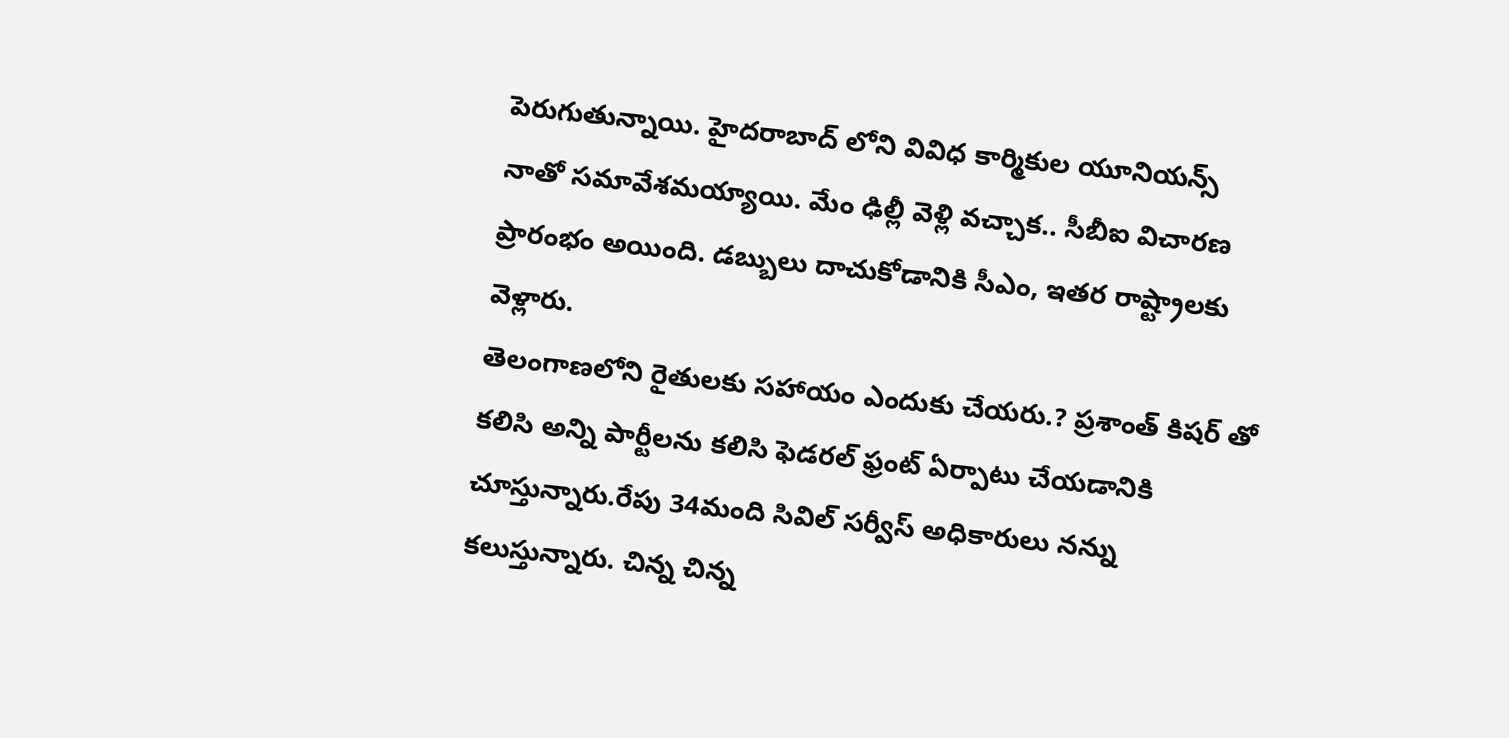పెరుగుతున్నాయి. హైదరాబాద్ లోని వివిధ కార్మికుల యూనియన్స్ నాతో సమావేశమయ్యాయి. మేం ఢిల్లీ వెళ్లి వచ్చాక.. సీబీఐ విచారణ ప్రారంభం అయింది. డబ్బులు దాచుకోడానికి సీఎం, ఇతర రాష్ట్రాలకు వెళ్లారు.
తెలంగాణలోని రైతులకు సహాయం ఎందుకు చేయరు.? ప్రశాంత్ కిషర్ తో కలిసి అన్ని పార్టీలను కలిసి ఫెడరల్ ఫ్రంట్ ఏర్పాటు చేయడానికి చూస్తున్నారు.రేపు 34మంది సివిల్ సర్వీస్ అధికారులు నన్ను కలుస్తున్నారు. చిన్న చిన్న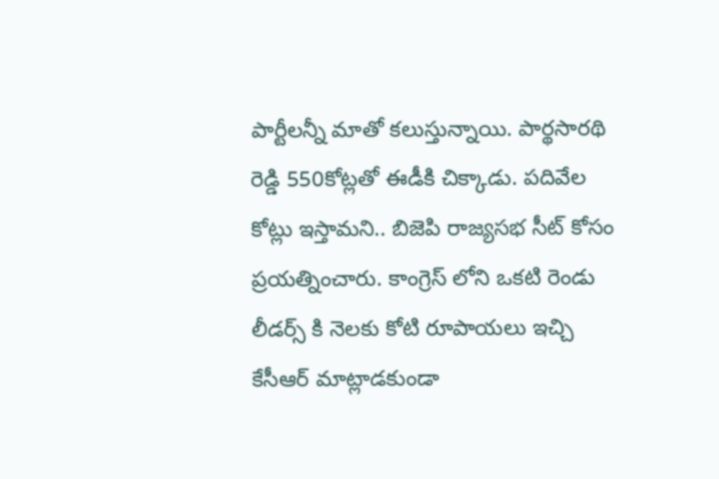పార్టీలన్నీ మాతో కలుస్తున్నాయి. పార్థసారథి రెడ్డి 550కోట్లతో ఈడీకి చిక్కాడు. పదివేల కోట్లు ఇస్తామని.. బిజెపి రాజ్యసభ సీట్ కోసం ప్రయత్నించారు. కాంగ్రెస్ లోని ఒకటి రెండు లీడర్స్ కి నెలకు కోటి రూపాయలు ఇచ్చి కేసీఆర్ మాట్లాడకుండా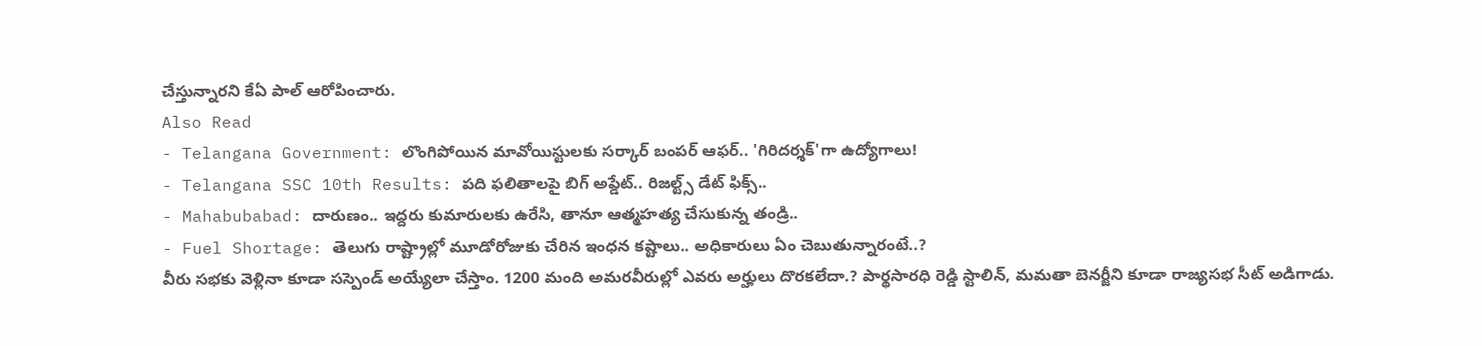చేస్తున్నారని కేఏ పాల్ ఆరోపించారు.
Also Read
- Telangana Government: లొంగిపోయిన మావోయిస్టులకు సర్కార్ బంపర్ ఆఫర్.. 'గిరిదర్శక్'గా ఉద్యోగాలు!
- Telangana SSC 10th Results: పది ఫలితాలపై బిగ్ అప్డేట్.. రిజల్ట్స్ డేట్ ఫిక్స్..
- Mahabubabad: దారుణం.. ఇద్దరు కుమారులకు ఉరేసి, తానూ ఆత్మహత్య చేసుకున్న తండ్రి..
- Fuel Shortage: తెలుగు రాష్ట్రాల్లో మూడోరోజుకు చేరిన ఇంధన కష్టాలు.. అధికారులు ఏం చెబుతున్నారంటే..?
వీరు సభకు వెళ్లినా కూడా సస్పెండ్ అయ్యేలా చేస్తాం. 1200 మంది అమరవీరుల్లో ఎవరు అర్హులు దొరకలేదా.? పార్థసారధి రెడ్డి స్టాలిన్, మమతా బెనర్జీని కూడా రాజ్యసభ సీట్ అడిగాడు.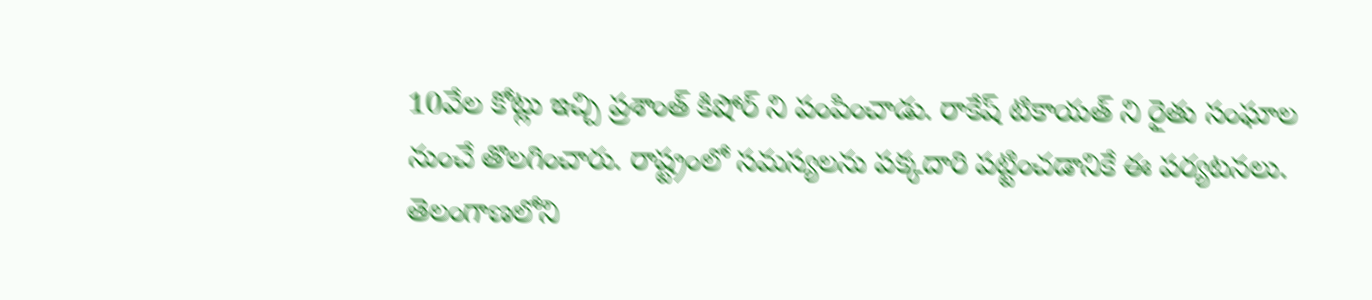10వేల కోట్లు ఇచ్చి ప్రశాంత్ కిషోర్ ని పంపించాడు. రాకేష్ టికాయత్ ని రైతు సంఘాల నుంచే తొలగించారు. రాష్ట్రంలో సమస్యలను పక్కదారి పట్టించడానికే ఈ పర్యటనలు. తెలంగాణలోని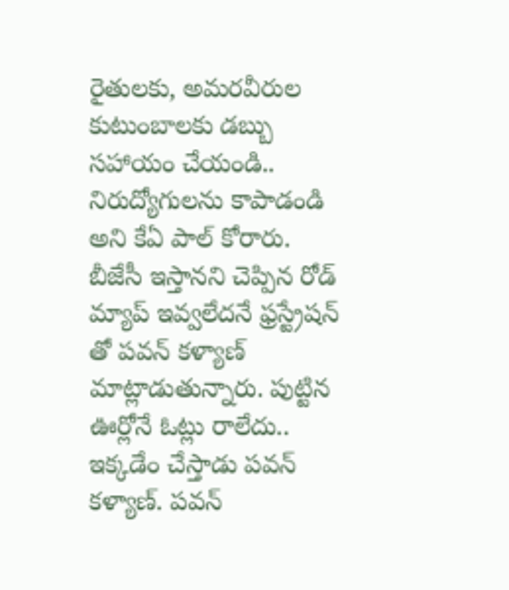రైతులకు, అమరవీరుల కుటుంబాలకు డబ్బు సహాయం చేయండి.. నిరుద్యోగులను కాపాడండి అని కేఏ పాల్ కోరారు.
బీజేసీ ఇస్తానని చెప్పిన రోడ్ మ్యాప్ ఇవ్వలేదనే ఫ్రస్ట్రేషన్ తో పవన్ కళ్యాణ్ మాట్లాడుతున్నారు. పుట్టిన ఊర్లోనే ఓట్లు రాలేదు.. ఇక్కడేం చేస్తాడు పవన్ కళ్యాణ్. పవన్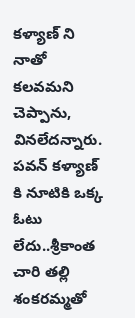కళ్యాణ్ ని నాతో కలవమని చెప్పాను, వినలేదన్నారు. పవన్ కళ్యాణ్ కి నూటికి ఒక్క ఓటు లేదు..శ్రీకాంత చారి తల్లి శంకరమ్మతో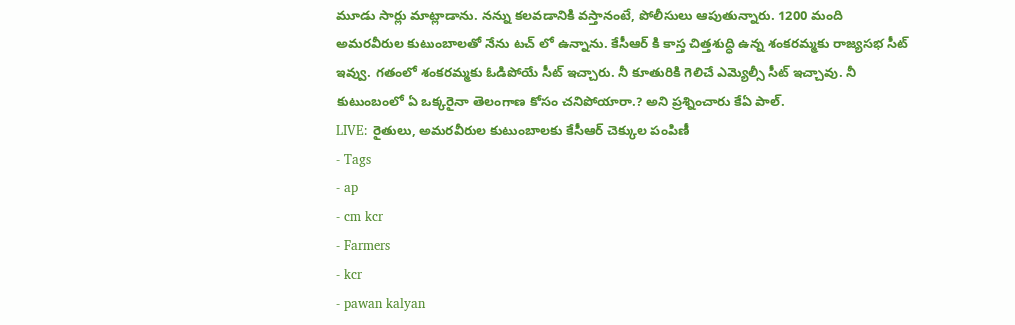మూడు సార్లు మాట్లాడాను. నన్ను కలవడానికి వస్తానంటే, పోలీసులు ఆపుతున్నారు. 1200 మంది అమరవీరుల కుటుంబాలతో నేను టచ్ లో ఉన్నాను. కేసీఆర్ కి కాస్త చిత్తశుద్ధి ఉన్న శంకరమ్మకు రాజ్యసభ సీట్ ఇవ్వు. గతంలో శంకరమ్మకు ఓడిపోయే సీట్ ఇచ్చారు. నీ కూతురికి గెలిచే ఎమ్యెల్సీ సీట్ ఇచ్చావు. నీ కుటుంబంలో ఏ ఒక్కరైనా తెలంగాణ కోసం చనిపోయారా.? అని ప్రశ్నించారు కేఏ పాల్.
LIVE: రైతులు, అమరవీరుల కుటుంబాలకు కేసీఆర్ చెక్కుల పంపిణీ
- Tags
- ap
- cm kcr
- Farmers
- kcr
- pawan kalyan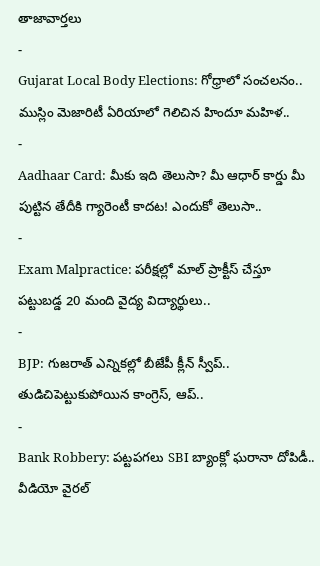తాజావార్తలు
-
Gujarat Local Body Elections: గోధ్రాలో సంచలనం.. ముస్లిం మెజారిటీ ఏరియాలో గెలిచిన హిందూ మహిళ..
-
Aadhaar Card: మీకు ఇది తెలుసా? మీ ఆధార్ కార్డు మీ పుట్టిన తేదీకి గ్యారెంటీ కాదట! ఎందుకో తెలుసా..
-
Exam Malpractice: పరీక్షల్లో మాల్ ప్రాక్టీస్ చేస్తూ పట్టుబడ్డ 20 మంది వైద్య విద్యార్థులు..
-
BJP: గుజరాత్ ఎన్నికల్లో బీజేపీ క్లీన్ స్వీప్.. తుడిచిపెట్టుకుపోయిన కాంగ్రెస్, ఆప్..
-
Bank Robbery: పట్టపగలు SBI బ్యాంక్లో ఘరానా దోపిడీ.. వీడియో వైరల్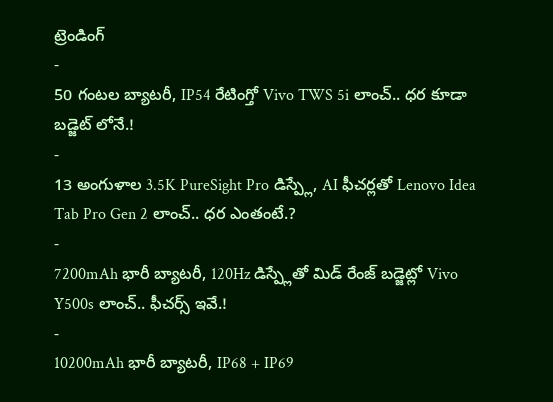ట్రెండింగ్
-
50 గంటల బ్యాటరీ, IP54 రేటింగ్తో Vivo TWS 5i లాంచ్.. ధర కూడా బడ్జెట్ లోనే.!
-
13 అంగుళాల 3.5K PureSight Pro డిస్ప్లే, AI ఫీచర్లతో Lenovo Idea Tab Pro Gen 2 లాంచ్.. ధర ఎంతంటే.?
-
7200mAh భారీ బ్యాటరీ, 120Hz డిస్ప్లేతో మిడ్ రేంజ్ బడ్జెట్లో Vivo Y500s లాంచ్.. ఫీచర్స్ ఇవే.!
-
10200mAh భారీ బ్యాటరీ, IP68 + IP69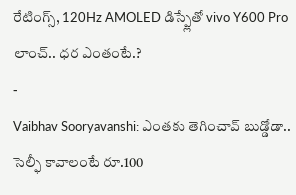రేటింగ్స్, 120Hz AMOLED డిస్ప్లేతో vivo Y600 Pro లాంచ్.. ధర ఎంతంటే.?
-
Vaibhav Sooryavanshi: ఎంతకు తెగించావ్ బుడ్డోడా.. సెల్ఫీ కావాలంటే రూ.100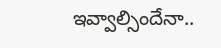ఇవ్వాల్సిందేనా..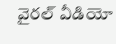వైరల్ వీడియో